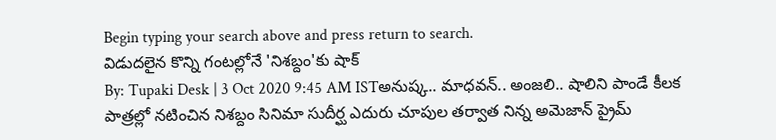Begin typing your search above and press return to search.
విడుదలైన కొన్ని గంటల్లోనే 'నిశబ్దం'కు షాక్
By: Tupaki Desk | 3 Oct 2020 9:45 AM ISTఅనుష్క.. మాధవన్.. అంజలి.. షాలిని పాండే కీలక పాత్రల్లో నటించిన నిశబ్దం సినిమా సుదీర్ఘ ఎదురు చూపుల తర్వాత నిన్న అమెజాన్ ప్రైమ్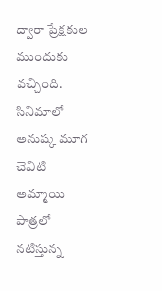ద్వారా ప్రేక్షకుల ముందుకు వచ్చింది. సినిమాలో అనుష్క మూగ చెవిటి అమ్మాయి పాత్రలో నటిస్తున్న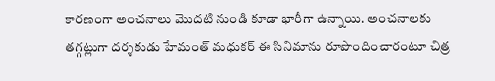కారణంగా అంచనాలు మొదటి నుండి కూడా భారీగా ఉన్నాయి. అంచనాలకు తగ్గట్లుగా దర్శకుడు హేమంత్ మధుకర్ ఈ సినిమాను రూపొందించారంటూ చిత్ర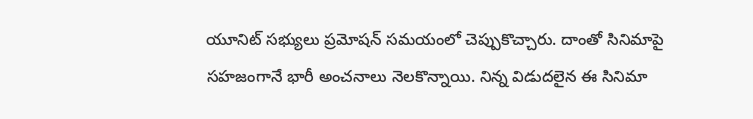యూనిట్ సభ్యులు ప్రమోషన్ సమయంలో చెప్పుకొచ్చారు. దాంతో సినిమాపై సహజంగానే భారీ అంచనాలు నెలకొన్నాయి. నిన్న విడుదలైన ఈ సినిమా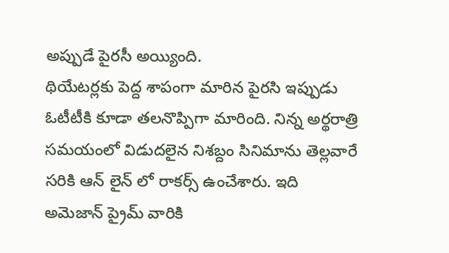అప్పుడే పైరసీ అయ్యింది.
థియేటర్లకు పెద్ద శాపంగా మారిన పైరసి ఇప్పుడు ఓటీటీకి కూడా తలనొప్పిగా మారింది. నిన్న అర్థరాత్రి సమయంలో విడుదలైన నిశబ్దం సినిమాను తెల్లవారే సరికి ఆన్ లైన్ లో రాకర్స్ ఉంచేశారు. ఇది అమెజాన్ ప్రైమ్ వారికి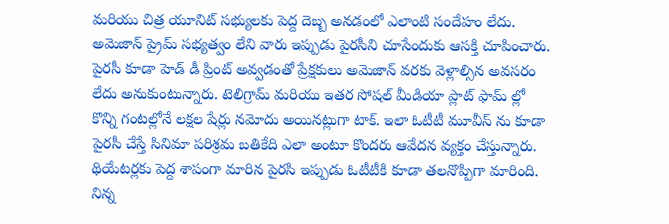మరియు చిత్ర యూనిట్ సభ్యులకు పెద్ద దెబ్బ అనడంలో ఎలాంటి సందేహం లేదు. అమెజాన్ ప్రైమ్ సభ్యత్వం లేని వారు ఇప్పుడు పైరసీని చూసేందుకు ఆసక్తి చూపించారు.
పైరసీ కూడా హెడ్ డీ ప్రింట్ అవ్వడంతో ప్రేక్షకులు అమెజాన్ వరకు వెళ్లాల్సిన అవసరం లేదు అనుకుంటున్నారు. టెలిగ్రామ్ మరియు ఇతర సోషల్ మీడియా ప్లాట్ ఫామ్ ల్లో కొన్ని గంటల్లోనే లక్షల షేర్లు నమోదు అయినట్లుగా టాక్. ఇలా ఓటీటీ మూవీస్ ను కూడా పైరసీ చేస్తే సినిమా పరిశ్రమ బతికేది ఎలా అంటూ కొందరు ఆవేదన వ్యక్తం చేస్తున్నారు.
థియేటర్లకు పెద్ద శాపంగా మారిన పైరసి ఇప్పుడు ఓటీటీకి కూడా తలనొప్పిగా మారింది. నిన్న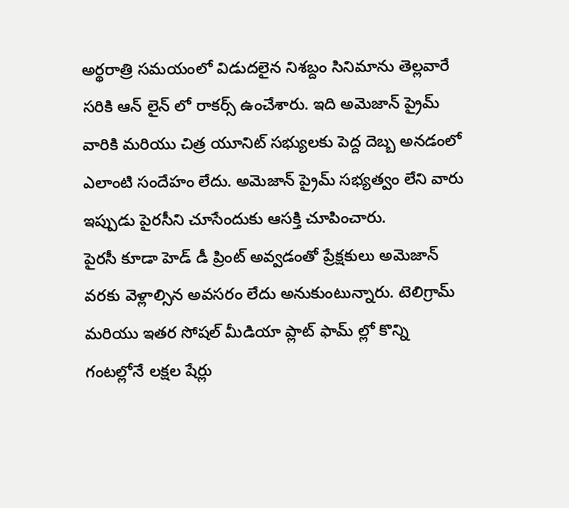అర్థరాత్రి సమయంలో విడుదలైన నిశబ్దం సినిమాను తెల్లవారే సరికి ఆన్ లైన్ లో రాకర్స్ ఉంచేశారు. ఇది అమెజాన్ ప్రైమ్ వారికి మరియు చిత్ర యూనిట్ సభ్యులకు పెద్ద దెబ్బ అనడంలో ఎలాంటి సందేహం లేదు. అమెజాన్ ప్రైమ్ సభ్యత్వం లేని వారు ఇప్పుడు పైరసీని చూసేందుకు ఆసక్తి చూపించారు.
పైరసీ కూడా హెడ్ డీ ప్రింట్ అవ్వడంతో ప్రేక్షకులు అమెజాన్ వరకు వెళ్లాల్సిన అవసరం లేదు అనుకుంటున్నారు. టెలిగ్రామ్ మరియు ఇతర సోషల్ మీడియా ప్లాట్ ఫామ్ ల్లో కొన్ని గంటల్లోనే లక్షల షేర్లు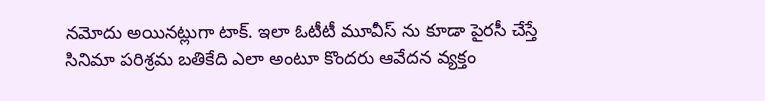నమోదు అయినట్లుగా టాక్. ఇలా ఓటీటీ మూవీస్ ను కూడా పైరసీ చేస్తే సినిమా పరిశ్రమ బతికేది ఎలా అంటూ కొందరు ఆవేదన వ్యక్తం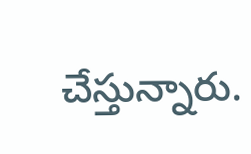చేస్తున్నారు.